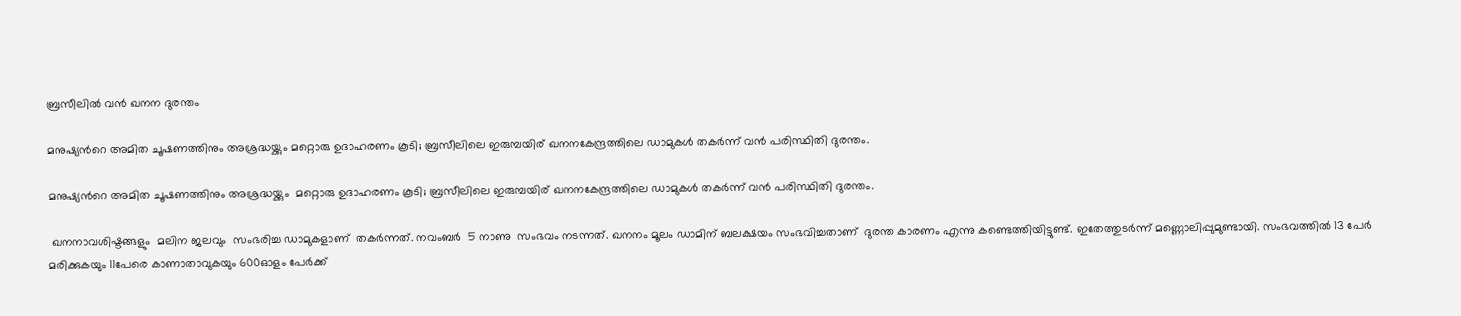ബ്രസീലില്‍ വന്‍ ഖനന ദുരന്തം

മനുഷ്യന്‍റെ അമിത ചൂഷണത്തിനും അശ്രദ്ധയ്ക്കും മറ്റൊരു ഉദാഹരണം കൂടി; ബ്രസീലിലെ ഇരുമ്പയിര് ഖനനകേന്ദ്രത്തിലെ ഡാമുകള്‍ തകര്‍ന്ന് വന്‍ പരിസ്ഥിതി ദുരന്തം.

മനുഷ്യന്‍റെ അമിത ചൂഷണത്തിനും അശ്രദ്ധയ്ക്കും  മറ്റൊരു ഉദാഹരണം കൂടി; ബ്രസീലിലെ ഇരുമ്പയിര് ഖനനകേന്ദ്രത്തിലെ ഡാമുകള്‍ തകര്‍ന്ന് വന്‍ പരിസ്ഥിതി ദുരന്തം.

 ഖനനാവശിഷ്ടങ്ങളും  മലിന ജലവും  സംഭരിച്ച ഡാമുകളാണ്  തകര്‍ന്നത്. നവംബര്‍  5 നാണു  സംഭവം നടന്നത്. ഖനനം മൂലം ഡാമിന് ബലക്ഷയം സംഭവിച്ചതാണ്  ദുരന്ത കാരണം എന്നു കണ്ടെത്തിയിട്ടുണ്ട്. ഇതേത്തുടര്‍ന്ന് മണ്ണൊലിപ്പുമുണ്ടായി. സംഭവത്തില്‍ 13 പേര്‍ മരിക്കുകയും 11പേരെ കാണാതാവുകയും 600ഓളം പേര്‍ക്ക്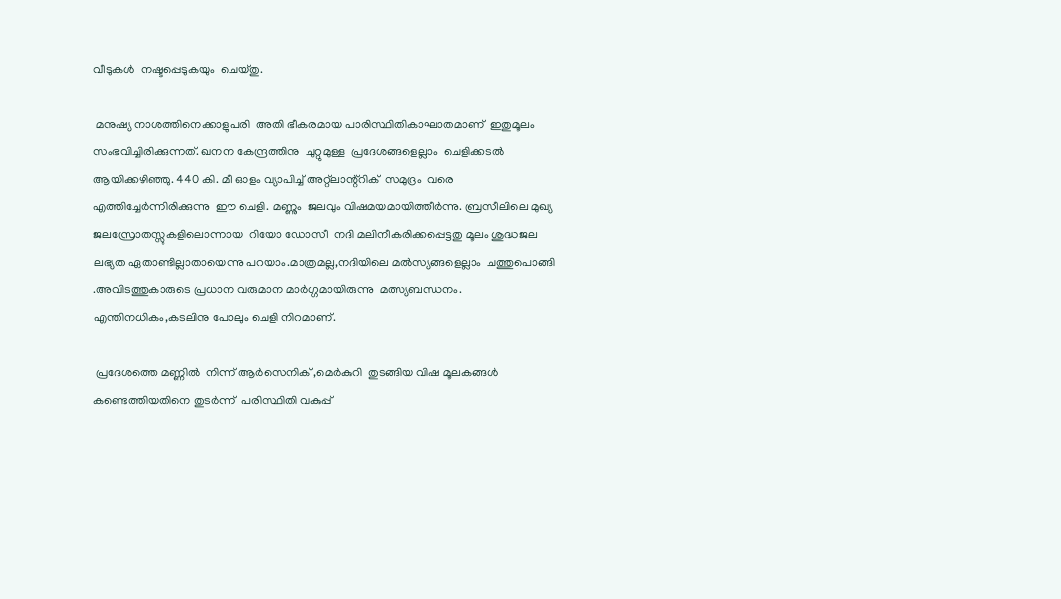വീടുകള്‍  നഷ്ടപ്പെടുകയും  ചെയ്തു.

 മനുഷ്യ നാശത്തിനെക്കാളുപരി  അതി ഭീകരമായ പാരിസ്ഥിതികാഘാതമാണ്  ഇതുമൂലം സംഭവിച്ചിരിക്കുന്നത്. ഖനന കേന്ദ്രത്തിനു  ചുറ്റുമുള്ള  പ്രദേശങ്ങളെല്ലാം  ചെളിക്കടല്‍  ആയിക്കഴിഞ്ഞു. 440 കി. മീ ഓളം വ്യാപിച്ച് അറ്റ്ലാന്റ്റിക്  സമുദ്രം  വരെ എത്തിച്ചേര്‍ന്നിരിക്കുന്നു  ഈ ചെളി. മണ്ണും  ജലവും വിഷമയമായിത്തീര്‍ന്നു. ബ്രസീലിലെ മുഖ്യ ജലസ്രോതസ്സുകളിലൊന്നായ  റിയോ ഡോസീ  നദി മലിനീകരിക്കപ്പെട്ടതു മൂലം ശുദ്ധജല ലഭ്യത ഏതാണ്ടില്ലാതായെന്നു പറയാം.മാത്രമല്ല,നദിയിലെ മല്‍സ്യങ്ങളെല്ലാം  ചത്തുപൊങ്ങി .അവിടത്തുകാരുടെ പ്രധാന വരുമാന മാര്‍ഗ്ഗമായിരുന്നു  മത്സ്യബന്ധനം. എന്തിനധികം,കടലിനു പോലും ചെളി നിറമാണ്.

 പ്രദേശത്തെ മണ്ണില്‍  നിന്ന് ആര്‍സെനിക് ,മെര്‍കുറി  തുടങ്ങിയ വിഷ മൂലകങ്ങള്‍  കണ്ടെത്തിയതിനെ തുടര്‍ന്ന്  പരിസ്ഥിതി വകുപ്പ്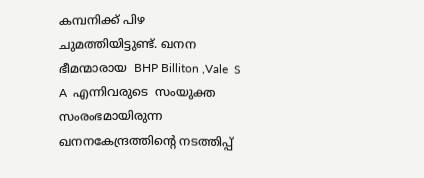കമ്പനിക്ക് പിഴ ചുമത്തിയിട്ടുണ്ട്. ഖനന ഭീമന്മാരായ  BHP Billiton ,Vale  S A  എന്നിവരുടെ  സംയുക്ത  സംരംഭമായിരുന്ന ഖനനകേന്ദ്രത്തിന്‍റെ നടത്തിപ്പ്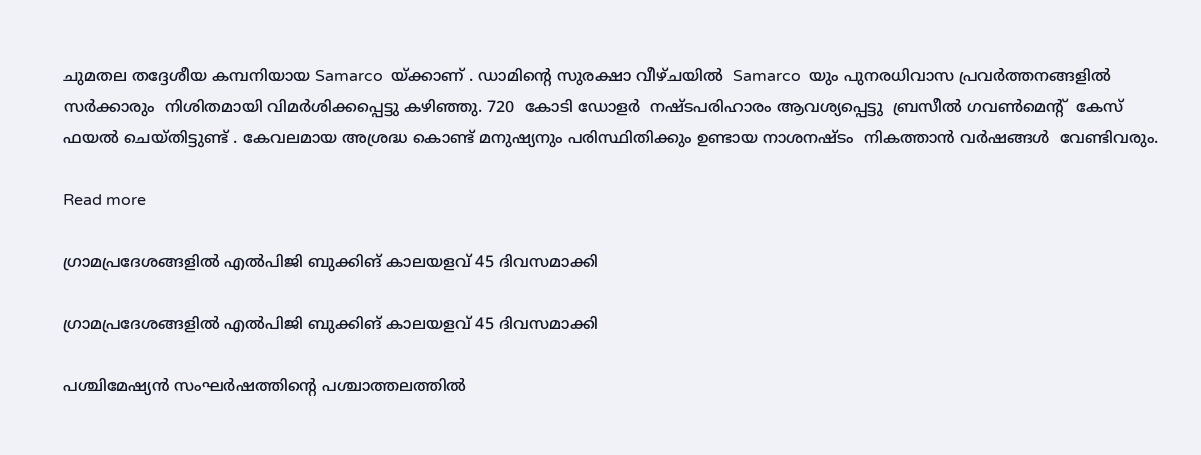ചുമതല തദ്ദേശീയ കമ്പനിയായ Samarco  യ്ക്കാണ് . ഡാമിന്‍റെ സുരക്ഷാ വീഴ്ചയില്‍  Samarco  യും പുനരധിവാസ പ്രവര്‍ത്തനങ്ങളില്‍  സര്‍ക്കാരും  നിശിതമായി വിമര്‍ശിക്കപ്പെട്ടു കഴിഞ്ഞു. 720  കോടി ഡോളര്‍  നഷ്ടപരിഹാരം ആവശ്യപ്പെട്ടു  ബ്രസീല്‍ ഗവണ്‍മെന്‍റ്  കേസ് ഫയല്‍ ചെയ്തിട്ടുണ്ട് . കേവലമായ അശ്രദ്ധ കൊണ്ട് മനുഷ്യനും പരിസ്ഥിതിക്കും ഉണ്ടായ നാശനഷ്ടം  നികത്താന്‍ വര്‍ഷങ്ങള്‍  വേണ്ടിവരും.

Read more

ഗ്രാമപ്രദേശങ്ങളില്‍ എല്‍പിജി ബുക്കിങ് കാലയളവ് 45 ദിവസമാക്കി

ഗ്രാമപ്രദേശങ്ങളില്‍ എല്‍പിജി ബുക്കിങ് കാലയളവ് 45 ദിവസമാക്കി

പശ്ചിമേഷ്യന്‍ സംഘര്‍ഷത്തിന്റെ പശ്ചാത്തലത്തില്‍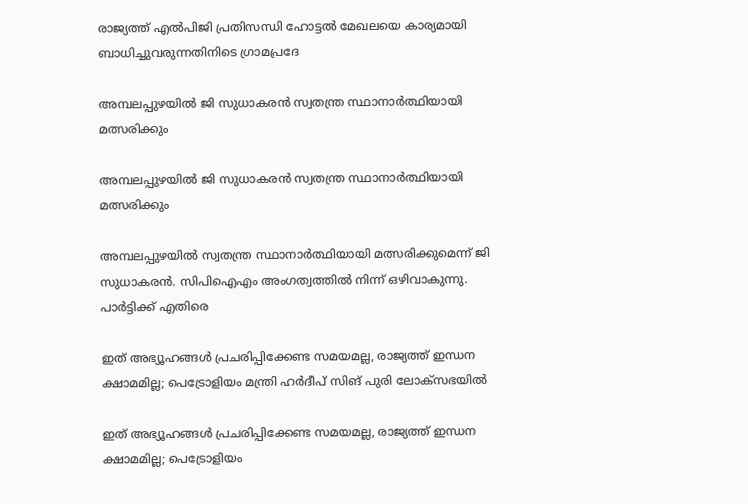രാജ്യത്ത് എല്‍പിജി പ്രതിസന്ധി ഹോട്ടല്‍ മേഖലയെ കാര്യമായി ബാധിച്ചുവരുന്നതിനിടെ ഗ്രാമപ്രദേ

അമ്പലപ്പുഴയിൽ ജി സുധാകരൻ സ്വതന്ത്ര സ്ഥാനാർത്ഥിയായി മത്സരിക്കും

അമ്പലപ്പുഴയിൽ ജി സുധാകരൻ സ്വതന്ത്ര സ്ഥാനാർത്ഥിയായി മത്സരിക്കും

അമ്പലപ്പുഴയിൽ സ്വതന്ത്ര സ്ഥാനാർത്ഥിയായി മത്സരിക്കുമെന്ന് ജി സുധാകരൻ. സിപിഐഎം അംഗത്വത്തിൽ നിന്ന് ഒഴിവാകുന്നു. പാർട്ടിക്ക് എതിരെ

ഇത് അഭ്യൂഹങ്ങള്‍ പ്രചരിപ്പിക്കേണ്ട സമയമല്ല, രാജ്യത്ത് ഇന്ധന ക്ഷാമമില്ല; പെട്രോളിയം മന്ത്രി ഹര്‍ദീപ് സിങ് പുരി ലോക്‌സഭയില്‍

ഇത് അഭ്യൂഹങ്ങള്‍ പ്രചരിപ്പിക്കേണ്ട സമയമല്ല, രാജ്യത്ത് ഇന്ധന ക്ഷാമമില്ല; പെട്രോളിയം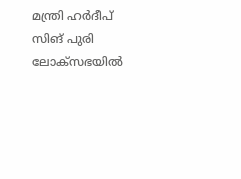മന്ത്രി ഹര്‍ദീപ് സിങ് പുരി ലോക്‌സഭയില്‍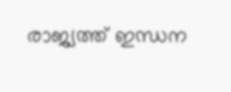രാജ്യത്ത് ഇന്ധന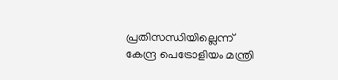പ്രതിസന്ധിയില്ലെന്ന് കേന്ദ്ര പെട്രോളിയം മന്ത്രി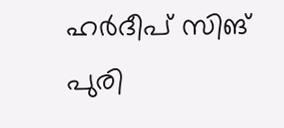ഹര്‍ദീപ് സിങ് പുരി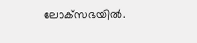ലോക്‌സഭയില്‍.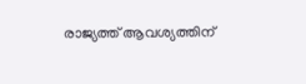രാജ്യത്ത് ആവശ്യത്തിന്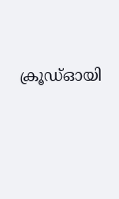ക്രൂഡ്ഓയി